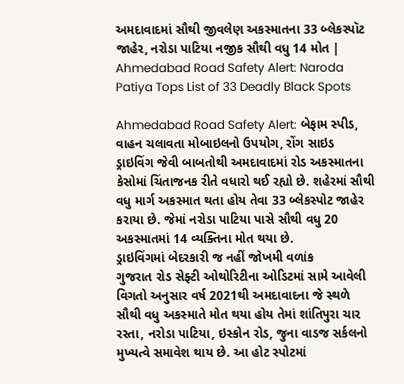અમદાવાદમાં સૌથી જીવલેણ અકસ્માતના 33 બ્લેકસ્પૉટ જાહેર, નરોડા પાટિયા નજીક સૌથી વધુ 14 મોત | Ahmedabad Road Safety Alert: Naroda Patiya Tops List of 33 Deadly Black Spots

Ahmedabad Road Safety Alert: બેફામ સ્પીડ, વાહન ચલાવતા મોબાઇલનો ઉપયોગ, રોંગ સાઇડ ડ્રાઇવિંગ જેવી બાબતોથી અમદાવાદમાં રોડ અકસ્માતના કેસોમાં ચિંતાજનક રીતે વધારો થઈ રહ્યો છે. શહેરમાં સૌથી વધુ માર્ગ અકસ્માત થતા હોય તેવા 33 બ્લેકસ્પોટ જાહેર કરાયા છે. જેમાં નરોડા પાટિયા પાસે સૌથી વધુ 20 અકસ્માતમાં 14 વ્યક્તિના મોત થયા છે.
ડ્રાઇવિંગમાં બેદરકારી જ નહીં જોખમી વળાંક
ગુજરાત રોડ સેફ્ટી ઓથોરિટીના ઓડિટમાં સામે આવેલી વિગતો અનુસાર વર્ષ 2021થી અમદાવાદના જે સ્થળે સૌથી વધુ અકસ્માતે મોત થયા હોય તેમાં શાંતિપુરા ચાર રસ્તા, નરોડા પાટિયા, ઇસ્કોન રોડ, જુના વાડજ સર્કલનો મુખ્યત્વે સમાવેશ થાય છે. આ હોટ સ્પોટમાં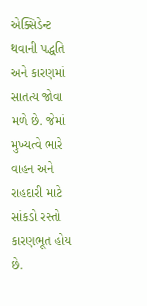એક્સિડેન્ટ થવાની પદ્ધતિ અને કારણમાં સાતત્ય જોવા મળે છે. જેમાં મુખ્યત્વે ભારે વાહન અને રાહદારી માટે સાંકડો રસ્તો કારણભૂત હોય છે.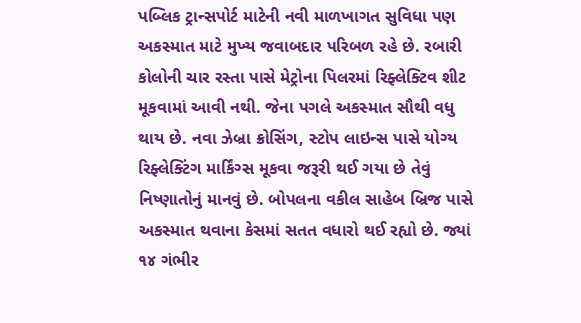પબ્લિક ટ્રાન્સપોર્ટ માટેની નવી માળખાગત સુવિધા પણ અકસ્માત માટે મુખ્ય જવાબદાર પરિબળ રહે છે. રબારી કોલોની ચાર રસ્તા પાસે મેટ્રોના પિલરમાં રિફ્લેક્ટિવ શીટ મૂકવામાં આવી નથી. જેના પગલે અકસ્માત સૌથી વધુ થાય છે. નવા ઝેબ્રા ક્રોસિંગ, સ્ટોપ લાઇન્સ પાસે યોગ્ય રિફ્લેક્ટિંગ માર્કિંગ્સ મૂકવા જરૂરી થઈ ગયા છે તેવું નિષ્ણાતોનું માનવું છે. બોપલના વકીલ સાહેબ બ્રિજ પાસે અકસ્માત થવાના કેસમાં સતત વધારો થઈ રહ્યો છે. જ્યાં ૧૪ ગંભીર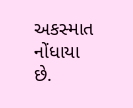અકસ્માત નોંધાયા છે.